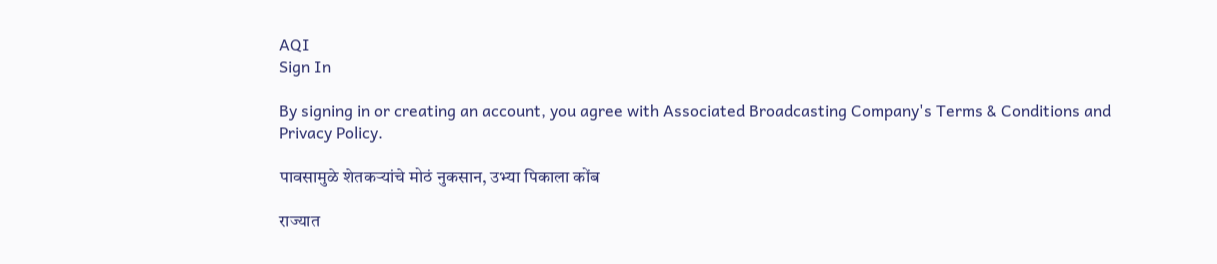AQI
Sign In

By signing in or creating an account, you agree with Associated Broadcasting Company's Terms & Conditions and Privacy Policy.

पावसामुळे शेतकऱ्यांचे मोठं नुकसान, उभ्या पिकाला कोंब

राज्यात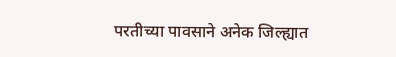परतीच्या पावसाने अनेक जिल्ह्यात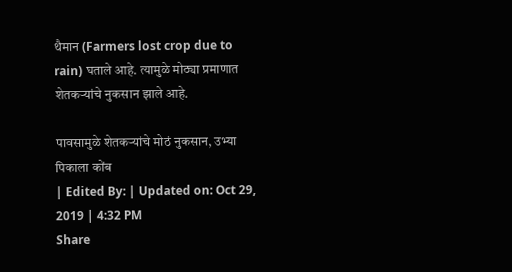थैमान (Farmers lost crop due to rain) घताले आहे. त्यामुळे मोठ्या प्रमाणात शेतकऱ्यांचे नुकसान झाले आहे.

पावसामुळे शेतकऱ्यांचे मोठं नुकसान, उभ्या पिकाला कोंब
| Edited By: | Updated on: Oct 29, 2019 | 4:32 PM
Share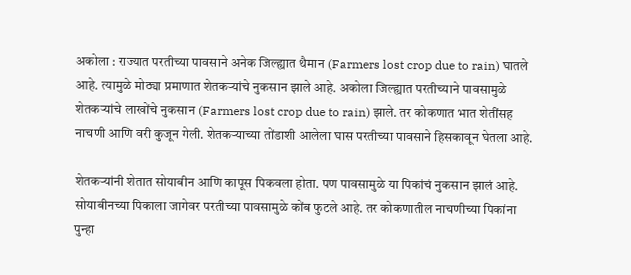अकोला : राज्यात परतीच्या पावसाने अनेक जिल्ह्यात थैमान (Farmers lost crop due to rain) घातले आहे. त्यामुळे मोठ्या प्रमाणात शेतकऱ्यांचे नुकसान झाले आहे. अकोला जिल्ह्यात परतीच्याने पावसामुळे शेतकऱ्यांचे लाखोंचे नुकसान (Farmers lost crop due to rain) झाले. तर कोकणात भात शेतींसह नाचणी आणि वरी कुजून गेली. शेतकऱ्याच्या तोंडाशी आलेला घास परतीच्या पावसाने हिसकावून घेतला आहे.

शेतकऱ्यांनी शेतात सोयाबीन आणि कापूस पिकवला होता. पण पावसामुळे या पिकांचं नुकसान झालं आहे. सोयाबीनच्या पिकाला जागेवर परतीच्या पावसामुळे कोंब फुटले आहे. तर कोकणातील नाचणीच्या पिकांना पुन्हा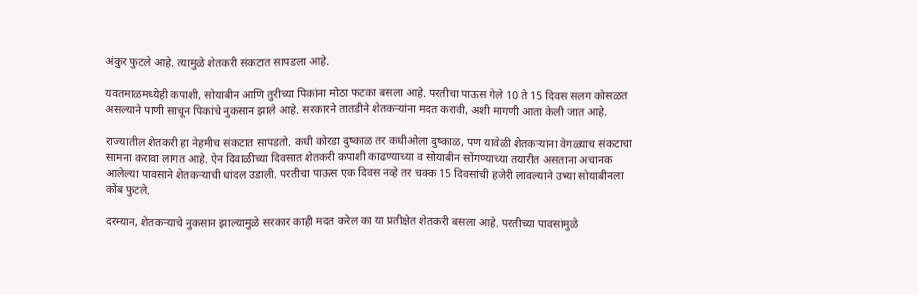अंकुर फुटले आहे. त्यामुळे शेतकरी संकटात सापडला आहे.

यवतमाळमध्येही कपाशी, सोयाबीन आणि तुरीच्या पिकांना मोठा फटका बसला आहे. परतीचा पाऊस गेले 10 ते 15 दिवस सलग कोसळत असल्याने पाणी साचून पिकांचे नुकसान झाले आहे. सरकारने तातडीने शेतकऱ्यांना मदत करावी, अशी मागणी आता केली जात आहे.

राज्यातील शेतकरी हा नेहमीच संकटात सापडतो. कधी कोरडा दुष्काळ तर कधीओला दुष्काळ, पण यावेळी शेतकऱ्यांना वेगळ्याच संकटाचा सामना करावा लागत आहे. ऐन दिवाळीच्या दिवसात शेतकरी कपाशी काढण्याच्या व सोयाबीन सोंगण्याच्या तयारीत असताना अचानक आलेल्या पावसाने शेतकऱ्याची धांदल उडाली. परतीचा पाऊस एक दिवस नव्हे तर चक्क 15 दिवसांची हजेरी लावल्याने उभ्या सोयाबीनला कोंब फुटले.

दरम्यान, शेतकऱ्याचे नुकसान झाल्यामुळे सरकार काही मदत करेल का या प्रतीक्षेत शेतकरी बसला आहे. परतीच्या पावसांमुळे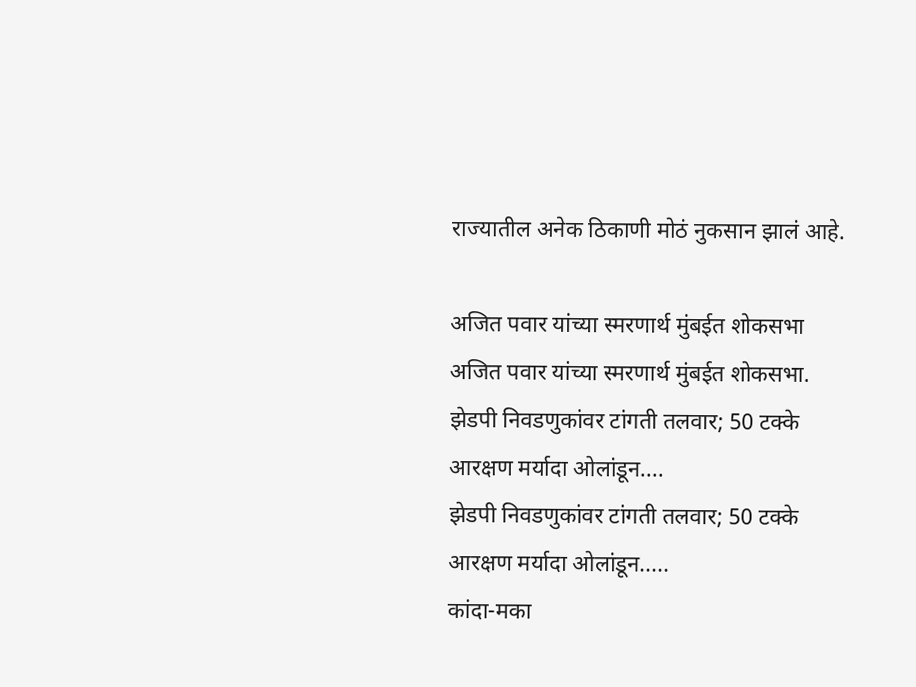राज्यातील अनेक ठिकाणी मोठं नुकसान झालं आहे.

अजित पवार यांच्या स्मरणार्थ मुंबईत शोकसभा
अजित पवार यांच्या स्मरणार्थ मुंबईत शोकसभा.
झेडपी निवडणुकांवर टांगती तलवार; 50 टक्के आरक्षण मर्यादा ओलांडून....
झेडपी निवडणुकांवर टांगती तलवार; 50 टक्के आरक्षण मर्यादा ओलांडून.....
कांदा-मका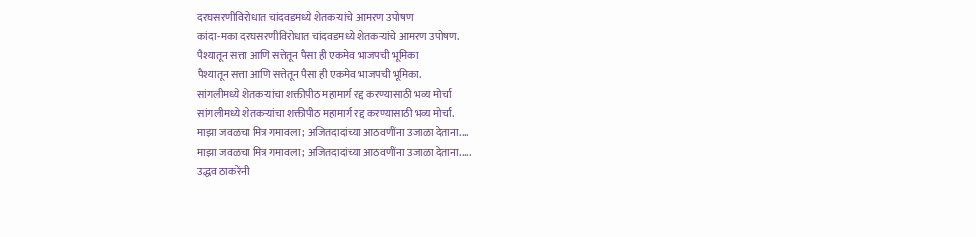दरघसरणीविरोधात चांदवडमध्ये शेतकऱ्यांचे आमरण उपोषण
कांदा-मका दरघसरणीविरोधात चांदवडमध्ये शेतकऱ्यांचे आमरण उपोषण.
पैश्यातून सत्ता आणि सत्तेतून पैसा ही एकमेव भाजपची भूमिका
पैश्यातून सत्ता आणि सत्तेतून पैसा ही एकमेव भाजपची भूमिका.
सांगलीमध्ये शेतकऱ्यांचा शक्तीपीठ महामार्ग रद्द करण्यासाठी भव्य मोर्चा
सांगलीमध्ये शेतकऱ्यांचा शक्तीपीठ महामार्ग रद्द करण्यासाठी भव्य मोर्चा.
माझा जवळचा मित्र गमावला; अजितदादांच्या आठवणींना उजाळा देताना....
माझा जवळचा मित्र गमावला; अजितदादांच्या आठवणींना उजाळा देताना.....
उद्धव ठाकरेंनी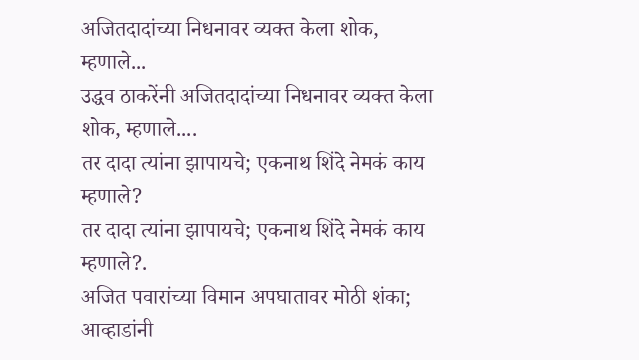अजितदादांच्या निधनावर व्यक्त केला शोक, म्हणाले...
उद्धव ठाकरेंनी अजितदादांच्या निधनावर व्यक्त केला शोक, म्हणाले....
तर दादा त्यांना झापायचे; एकनाथ शिंदे नेमकं काय म्हणाले?
तर दादा त्यांना झापायचे; एकनाथ शिंदे नेमकं काय म्हणाले?.
अजित पवारांच्या विमान अपघातावर मोठी शंका; आव्हाडांनी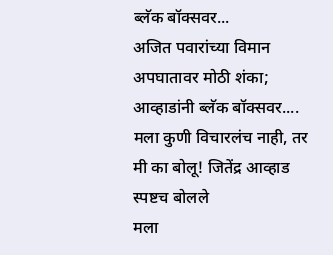ब्लॅक बॉक्सवर...
अजित पवारांच्या विमान अपघातावर मोठी शंका; आव्हाडांनी ब्लॅक बॉक्सवर....
मला कुणी विचारलंच नाही, तर मी का बोलू! जितेंद्र आव्हाड स्पष्टच बोलले
मला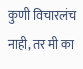कुणी विचारलंच नाही, तर मी का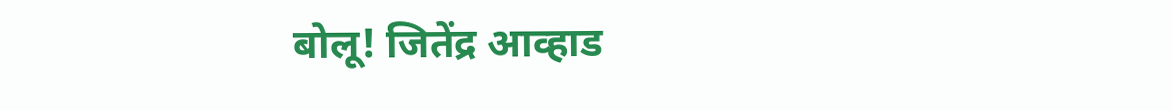बोलू! जितेंद्र आव्हाड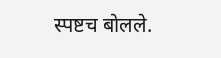स्पष्टच बोलले.